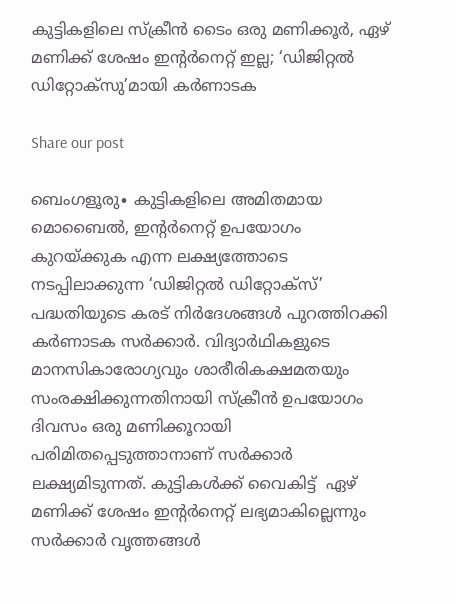കുട്ടികളിലെ സ്ക്രീൻ ടൈം ഒരു മണിക്കൂർ, ഏഴ് മണിക്ക് ശേഷം ഇന്റർനെറ്റ് ഇല്ല; ‘ഡിജിറ്റൽ ഡിറ്റോക്സു’മായി കർണാടക

Share our post

ബെംഗളൂരു∙ കുട്ടികളിലെ അമിതമായ മൊബൈൽ, ഇന്റർനെറ്റ് ഉപയോഗം കുറയ്ക്കുക എന്ന ലക്ഷ്യത്തോടെ നടപ്പിലാക്കുന്ന ‘ഡിജിറ്റൽ ഡിറ്റോക്സ്’ പദ്ധതിയുടെ കരട് നിർദേശങ്ങൾ പുറത്തിറക്കി കർണാടക സർക്കാർ. വിദ്യാര്‍ഥികളുടെ മാനസികാരോഗ്യവും ശാരീരികക്ഷമതയും സംരക്ഷിക്കുന്നതിനായി സ്‌ക്രീന്‍ ഉപയോഗം ദിവസം ഒരു മണിക്കൂറായി പരിമിതപ്പെടുത്താനാണ് സര്‍ക്കാര്‍ ലക്ഷ്യമിടുന്നത്. കുട്ടികൾക്ക് വൈകിട്ട്  ഏഴ്  മണിക്ക് ശേഷം ഇന്റർനെറ്റ് ലഭ്യമാകില്ലെന്നും സർക്കാർ വൃത്തങ്ങൾ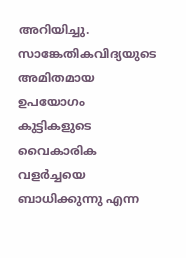അറിയിച്ചു. സാങ്കേതികവിദ്യയുടെ അമിതമായ ഉപയോഗം കുട്ടികളുടെ വൈകാരിക വളര്‍ച്ചയെ ബാധിക്കുന്നു എന്ന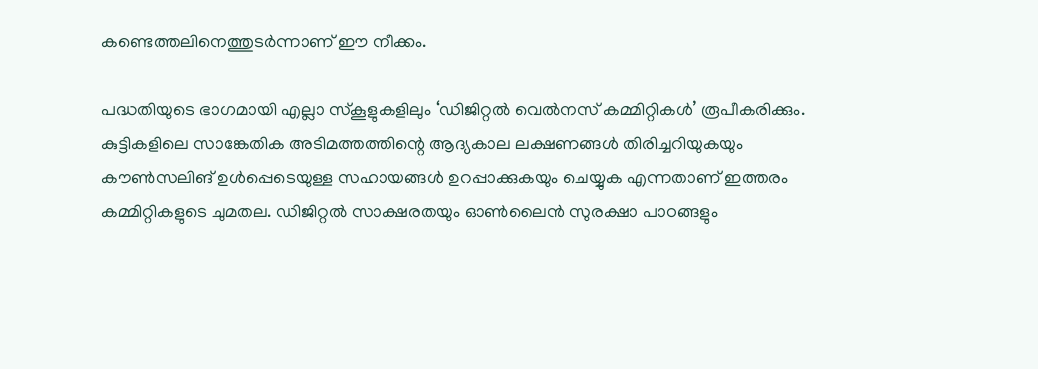കണ്ടെത്തലിനെത്തുടര്‍ന്നാണ് ഈ നീക്കം.

പദ്ധതിയുടെ ഭാഗമായി എല്ലാ സ്‌കൂളുകളിലും ‘ഡിജിറ്റല്‍ വെല്‍നസ് കമ്മിറ്റികള്‍’ രൂപീകരിക്കും. കുട്ടികളിലെ സാങ്കേതിക അടിമത്തത്തിന്റെ ആദ്യകാല ലക്ഷണങ്ങള്‍ തിരിച്ചറിയുകയും കൗണ്‍സലിങ് ഉള്‍പ്പെടെയുള്ള സഹായങ്ങള്‍ ഉറപ്പാക്കുകയും ചെയ്യുക എന്നതാണ് ഇത്തരം കമ്മിറ്റികളുടെ ചുമതല. ഡിജിറ്റല്‍ സാക്ഷരതയും ഓണ്‍ലൈന്‍ സുരക്ഷാ പാഠങ്ങളും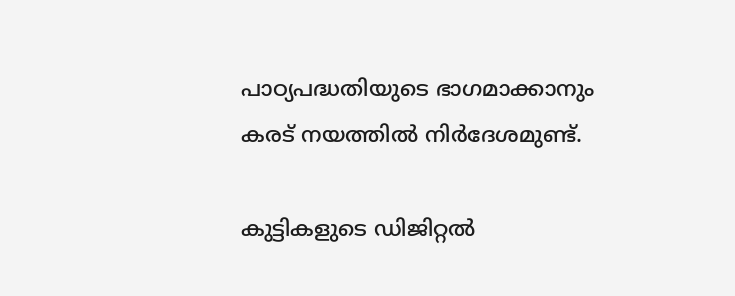പാഠ്യപദ്ധതിയുടെ ഭാഗമാക്കാനും കരട് നയത്തില്‍ നിര്‍ദേശമുണ്ട്.

കുട്ടികളുടെ ഡിജിറ്റല്‍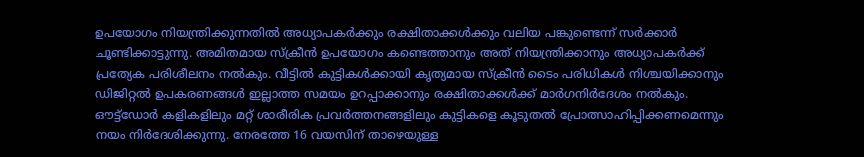ഉപയോഗം നിയന്ത്രിക്കുന്നതില്‍ അധ്യാപകര്‍ക്കും രക്ഷിതാക്കള്‍ക്കും വലിയ പങ്കുണ്ടെന്ന് സര്‍ക്കാര്‍ ചൂണ്ടിക്കാട്ടുന്നു. അമിതമായ സ്‌ക്രീന്‍ ഉപയോഗം കണ്ടെത്താനും അത് നിയന്ത്രിക്കാനും അധ്യാപകര്‍ക്ക് പ്രത്യേക പരിശീലനം നല്‍കും. വീട്ടില്‍ കുട്ടികള്‍ക്കായി കൃത്യമായ സ്‌ക്രീന്‍ ടൈം പരിധികള്‍ നിശ്ചയിക്കാനും ഡിജിറ്റല്‍ ഉപകരണങ്ങള്‍ ഇല്ലാത്ത സമയം ഉറപ്പാക്കാനും രക്ഷിതാക്കള്‍ക്ക് മാര്‍ഗനിര്‍ദേശം നല്‍കും. ഔട്ട്ഡോര്‍ കളികളിലും മറ്റ് ശാരീരിക പ്രവര്‍ത്തനങ്ങളിലും കുട്ടികളെ കൂടുതല്‍ പ്രോത്സാഹിപ്പിക്കണമെന്നും നയം നിർദേശിക്കുന്നു. നേരത്തേ 16 വയസിന് താഴെയുള്ള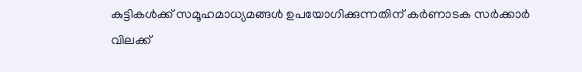കുട്ടികള്‍ക്ക് സമൂഹമാധ്യമങ്ങൾ ഉപയോഗിക്കുന്നതിന് കര്‍ണാടക സര്‍ക്കാര്‍ വിലക്ക്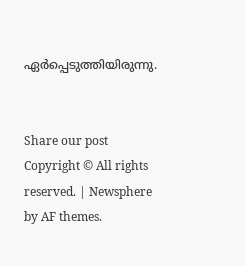ഏര്‍പ്പെടുത്തിയിരുന്നു.


Share our post
Copyright © All rights reserved. | Newsphere by AF themes.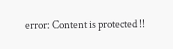error: Content is protected !!